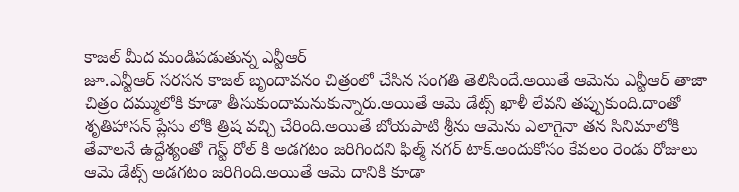కాజల్ మీద మండిపడుతున్న ఎన్టీఆర్
జూ.ఎన్టీఆర్ సరసన కాజల్ బృందావనం చిత్రంలో చేసిన సంగతి తెలిసిందే.అయితే ఆమెను ఎన్టీఆర్ తాజా చిత్రం దమ్ములోకి కూడా తీసుకుందామనుకున్నారు.అయితే ఆమె డేట్స్ ఖాళీ లేవని తప్పుకుంది.దాంతో శృతిహాసన్ ప్లేసు లోకి త్రిష వచ్చి చేరింది.అయితే బోయపాటి శ్రీను ఆమెను ఎలాగైనా తన సినిమాలోకి తేవాలనే ఉద్దేశ్యంతో గెస్ట్ రోల్ కి అడగటం జరిగిందని ఫిల్మ్ నగర్ టాక్.అందుకోసం కేవలం రెండు రోజులు ఆమె డేట్స్ అడగటం జరిగింది.అయితే ఆమె దానికి కూడా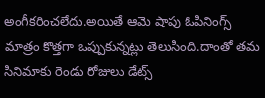అంగీకరించలేదు.అయితే ఆమె షాపు ఓపినింగ్స్ మాత్రం కొత్తగా ఒప్పుకున్నట్లు తెలుసింది.దాంతో తమ సినిమాకు రెండు రోజులు డేట్స్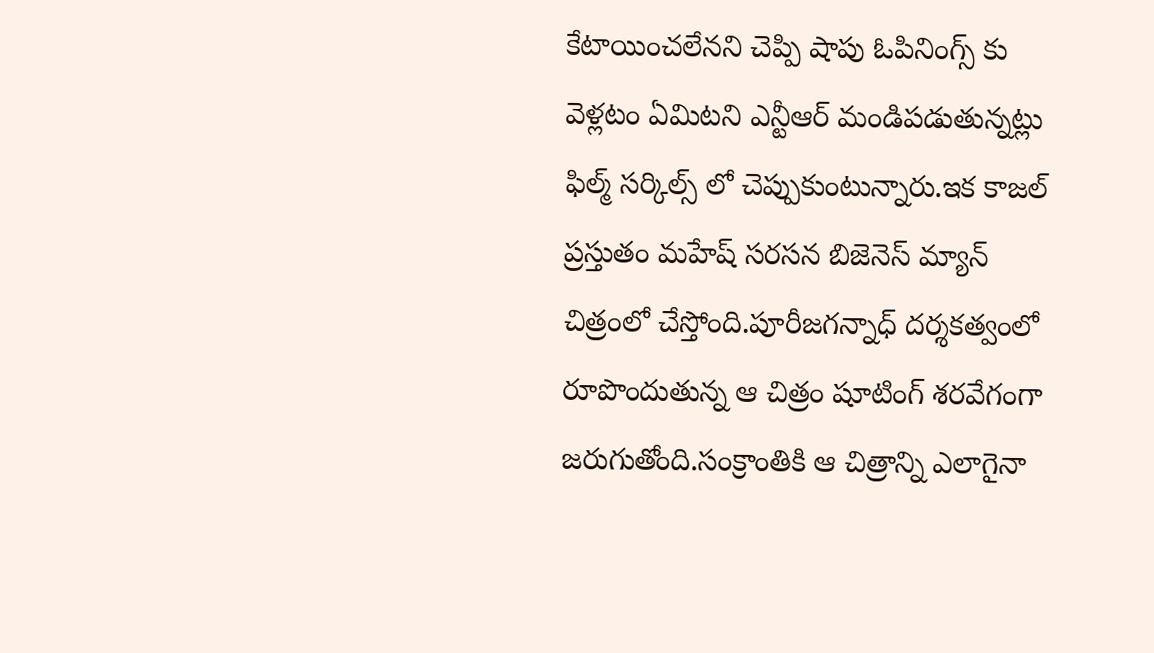కేటాయించలేనని చెప్పి షాపు ఓపినింగ్స్ కు వెళ్లటం ఏమిటని ఎన్టీఆర్ మండిపడుతున్నట్లు ఫిల్మ్ సర్కిల్స్ లో చెప్పుకుంటున్నారు.ఇక కాజల్ ప్రస్తుతం మహేష్ సరసన బిజెనెస్ మ్యాన్ చిత్రంలో చేస్తోంది.పూరీజగన్నాధ్ దర్శకత్వంలో రూపొందుతున్న ఆ చిత్రం షూటింగ్ శరవేగంగా జరుగుతోంది.సంక్రాంతికి ఆ చిత్రాన్ని ఎలాగైనా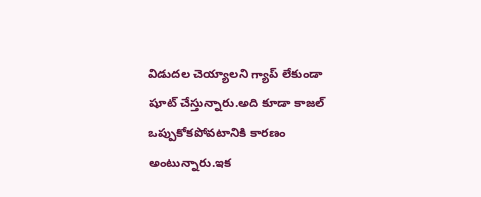విడుదల చెయ్యాలని గ్యాప్ లేకుండా షూట్ చేస్తున్నారు.అది కూడా కాజల్ ఒప్పుకోకపోవటానికి కారణం అంటున్నారు.ఇక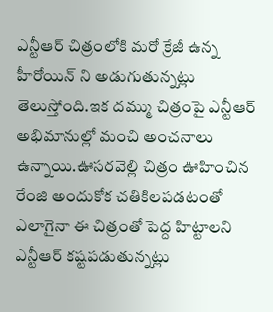ఎన్టీఆర్ చిత్రంలోకి మరో క్రేజీ ఉన్న హీరోయిన్ ని అడుగుతున్నట్లు తెలుస్తోంది.ఇక దమ్ము చిత్రంపై ఎన్టీఆర్ అభిమానుల్లో మంచి అంచనాలు ఉన్నాయి.ఊసరవెల్లి చిత్రం ఊహించిన రేంజి అందుకోక చతికిలపడటంతో ఎలాగైనా ఈ చిత్రంతో పెద్ద హిట్టాలని ఎన్టీఆర్ కష్టపడుతున్నట్లు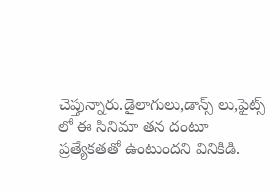చెప్తున్నారు.డైలాగులు,డాన్స్ లు,ఫైట్స్ లో ఈ సినిమా తన దంటూ ప్రత్యేకతతో ఉంటుందని వినికిడి.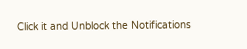Click it and Unblock the Notifications